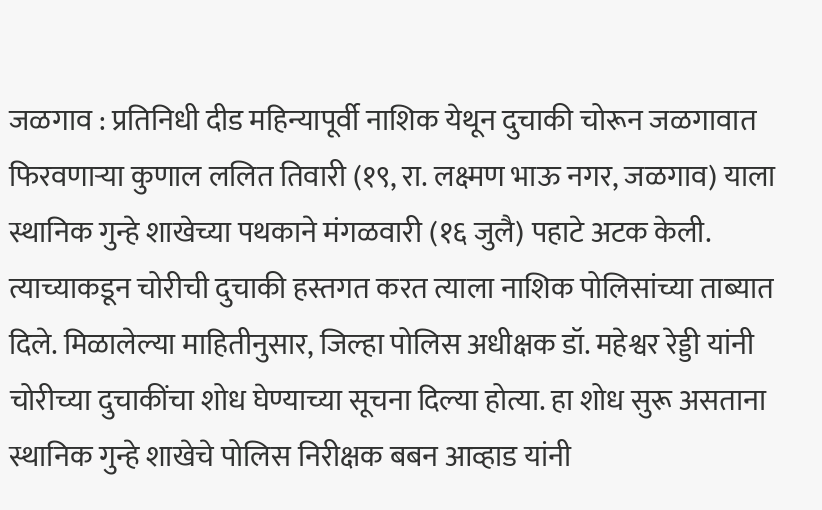जळगाव : प्रतिनिधी दीड महिन्यापूर्वी नाशिक येथून दुचाकी चोरून जळगावात फिरवणाऱ्या कुणाल ललित तिवारी (१९, रा. लक्ष्मण भाऊ नगर, जळगाव) याला स्थानिक गुन्हे शाखेच्या पथकाने मंगळवारी (१६ जुलै) पहाटे अटक केली. त्याच्याकडून चोरीची दुचाकी हस्तगत करत त्याला नाशिक पोलिसांच्या ताब्यात दिले. मिळालेल्या माहितीनुसार, जिल्हा पोलिस अधीक्षक डॉ. महेश्वर रेड्डी यांनी चोरीच्या दुचाकींचा शोध घेण्याच्या सूचना दिल्या होत्या. हा शोध सुरू असताना स्थानिक गुन्हे शाखेचे पोलिस निरीक्षक बबन आव्हाड यांनी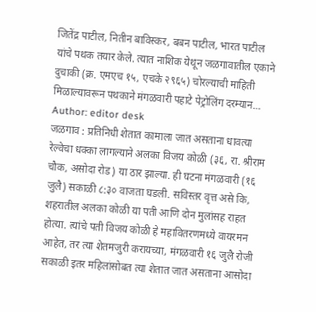जितेंद्र पाटील, नितीन बाविस्कर, बबन पाटील, भारत पाटील यांचे पथक तयार केले. त्यात नाशिक येथून जळगावातील एकाने दुचाकी (क्र. एमएच १५, एचके २९६५) चोरल्याची माहिती मिळाल्यावरून पथकाने मंगळवारी पहाटे पेट्रोलिंग दरम्यान…
Author: editor desk
जळगाव : प्रतिनिधी शेतात कामाला जात असताना धावत्या रेल्वेचा धक्का लागल्याने अलका विजय कोळी (३६, रा. श्रीराम चौक, असोदा रोड) या ठार झाल्या. ही घटना मंगळवारी (१६ जुलै) सकाळी ८:३० वाजता घडली. सविस्तर वृत्त असे कि, शहरातील अलका कोळी या पती आणि दोन मुलांसह राहत होत्या. त्यांचे पती विजय कोळी हे महावितरणमध्ये वायरमन आहेत, तर त्या शेतमजुरी करायच्या, मंगळवारी १६ जुलै रोजी सकाळी इतर महिलांसोबत त्या शेतात जात असताना आसोदा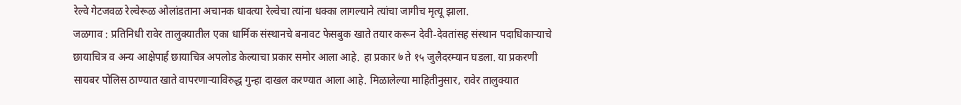रेल्वे गेटजवळ रेल्वेरूळ ओलांडताना अचानक धावत्या रेल्वेचा त्यांना धक्का लागल्याने त्यांचा जागीच मृत्यू झाला.
जळगाव : प्रतिनिधी रावेर तालुक्यातील एका धार्मिक संस्थानचे बनावट फेसबुक खाते तयार करून देवी-देवतांसह संस्थान पदाधिकाऱ्याचे छायाचित्र व अन्य आक्षेपार्ह छायाचित्र अपलोड केल्याचा प्रकार समोर आला आहे. हा प्रकार ७ ते १५ जुलैदरम्यान घडला. या प्रकरणी सायबर पोलिस ठाण्यात खाते वापरणाऱ्याविरुद्ध गुन्हा दाखल करण्यात आला आहे. मिळालेल्या माहितीनुसार, रावेर तालुक्यात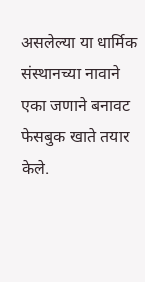असलेल्या या धार्मिक संस्थानच्या नावाने एका जणाने बनावट फेसबुक खाते तयार केले.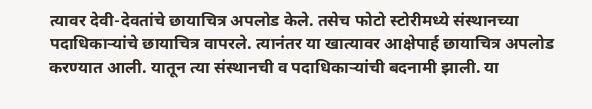त्यावर देवी-देवतांचे छायाचित्र अपलोड केले. तसेच फोटो स्टोरीमध्ये संस्थानच्या पदाधिकाऱ्यांचे छायाचित्र वापरले. त्यानंतर या खात्यावर आक्षेपार्ह छायाचित्र अपलोड करण्यात आली. यातून त्या संस्थानची व पदाधिकाऱ्यांची बदनामी झाली. या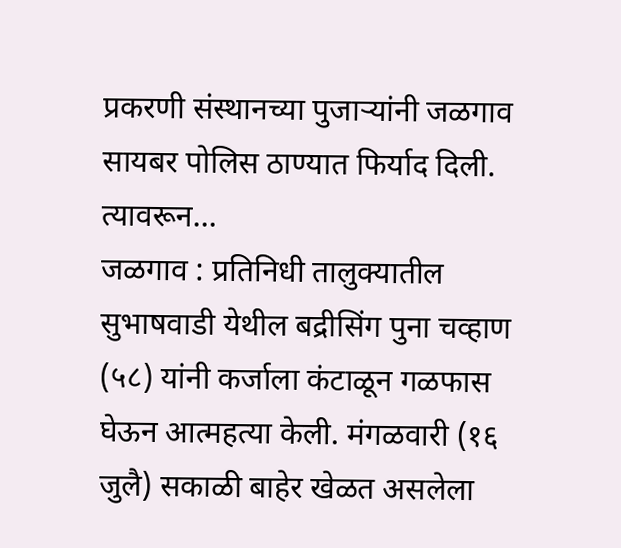प्रकरणी संस्थानच्या पुजाऱ्यांनी जळगाव सायबर पोलिस ठाण्यात फिर्याद दिली. त्यावरून…
जळगाव : प्रतिनिधी तालुक्यातील सुभाषवाडी येथील बद्रीसिंग पुना चव्हाण (५८) यांनी कर्जाला कंटाळून गळफास घेऊन आत्महत्या केली. मंगळवारी (१६ जुलै) सकाळी बाहेर खेळत असलेला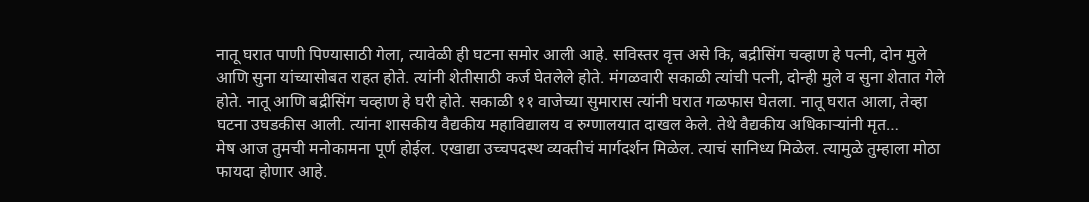नातू घरात पाणी पिण्यासाठी गेला, त्यावेळी ही घटना समोर आली आहे. सविस्तर वृत्त असे कि, बद्रीसिंग चव्हाण हे पत्नी, दोन मुले आणि सुना यांच्यासोबत राहत होते. त्यांनी शेतीसाठी कर्ज घेतलेले होते. मंगळवारी सकाळी त्यांची पत्नी, दोन्ही मुले व सुना शेतात गेले होते. नातू आणि बद्रीसिंग चव्हाण हे घरी होते. सकाळी ११ वाजेच्या सुमारास त्यांनी घरात गळफास घेतला. नातू घरात आला, तेव्हा घटना उघडकीस आली. त्यांना शासकीय वैद्यकीय महाविद्यालय व रुग्णालयात दाखल केले. तेथे वैद्यकीय अधिकाऱ्यांनी मृत…
मेष आज तुमची मनोकामना पूर्ण होईल. एखाद्या उच्चपदस्थ व्यक्तीचं मार्गदर्शन मिळेल. त्याचं सानिध्य मिळेल. त्यामुळे तुम्हाला मोठा फायदा होणार आहे.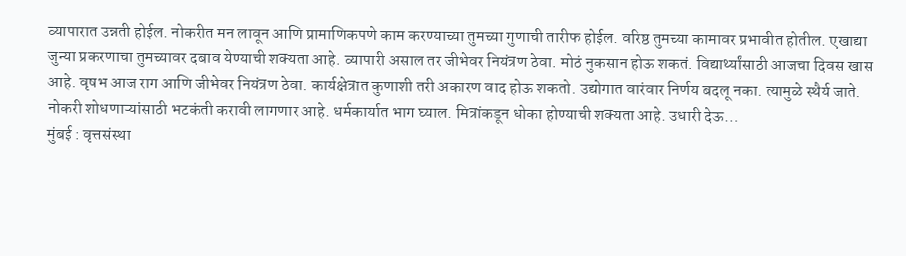व्यापारात उन्नती होईल. नोकरीत मन लावून आणि प्रामाणिकपणे काम करण्याच्या तुमच्या गुणाची तारीफ होईल. वरिष्ठ तुमच्या कामावर प्रभावीत होतील. एखाद्या जुन्या प्रकरणाचा तुमच्यावर दबाव येण्याची शक्यता आहे. व्यापारी असाल तर जीभेवर नियंत्रण ठेवा. मोठं नुकसान होऊ शकतं. विद्यार्थ्यांसाठी आजचा दिवस खास आहे. वृषभ आज राग आणि जीभेवर नियंत्रण ठेवा. कार्यक्षेत्रात कुणाशी तरी अकारण वाद होऊ शकतो. उद्योगात वारंवार निर्णय बदलू नका. त्यामुळे स्थैर्य जाते. नोकरी शोधणाऱ्यांसाठी भटकंती करावी लागणार आहे. धर्मकार्यात भाग घ्याल. मित्रांकडून धोका होण्याची शक्यता आहे. उधारी देऊ…
मुंबई : वृत्तसंस्था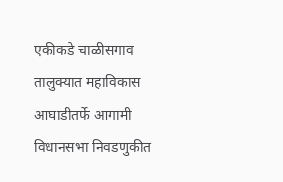एकीकडे चाळीसगाव तालुक्यात महाविकास आघाडीतर्फे आगामी विधानसभा निवडणुकीत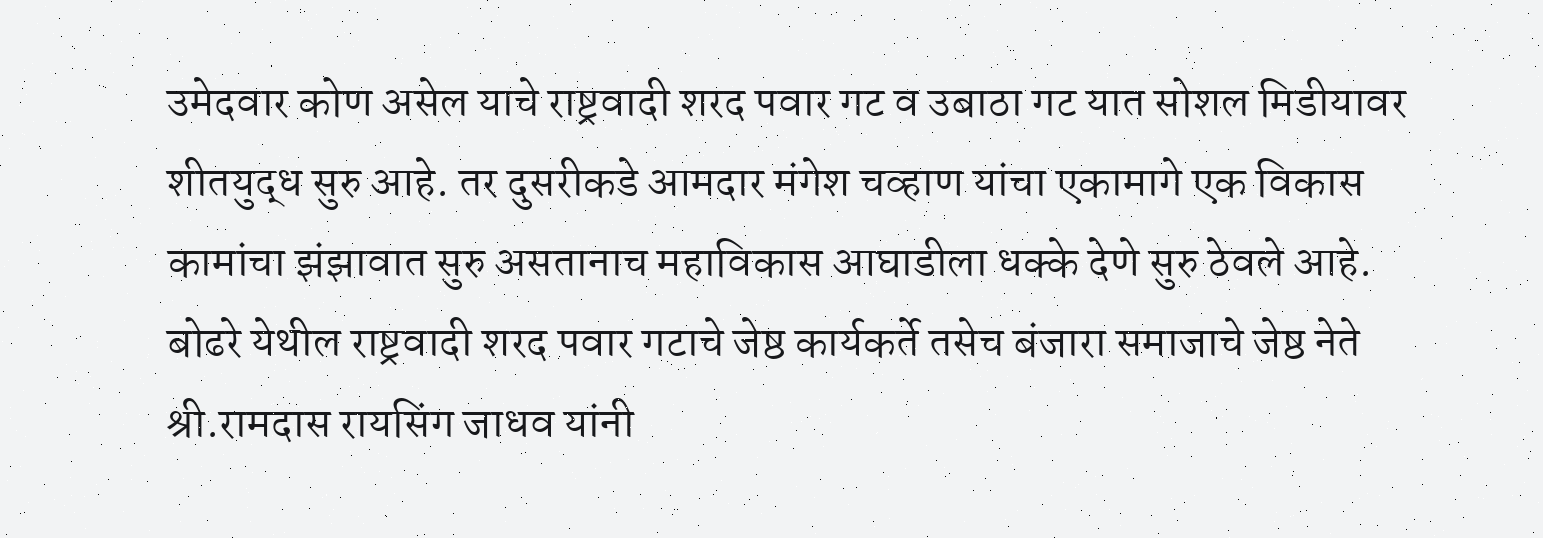उमेदवार कोण असेल याचे राष्ट्रवादी शरद पवार गट व उबाठा गट यात सोशल मिडीयावर शीतयुद्ध सुरु आहे. तर दुसरीकडे आमदार मंगेश चव्हाण यांचा एकामागे एक विकास कामांचा झंझावात सुरु असतानाच महाविकास आघाडीला धक्के देणे सुरु ठेवले आहे. बोढरे येथील राष्ट्रवादी शरद पवार गटाचे जेष्ठ कार्यकर्ते तसेच बंजारा समाजाचे जेष्ठ नेते श्री.रामदास रायसिंग जाधव यांनी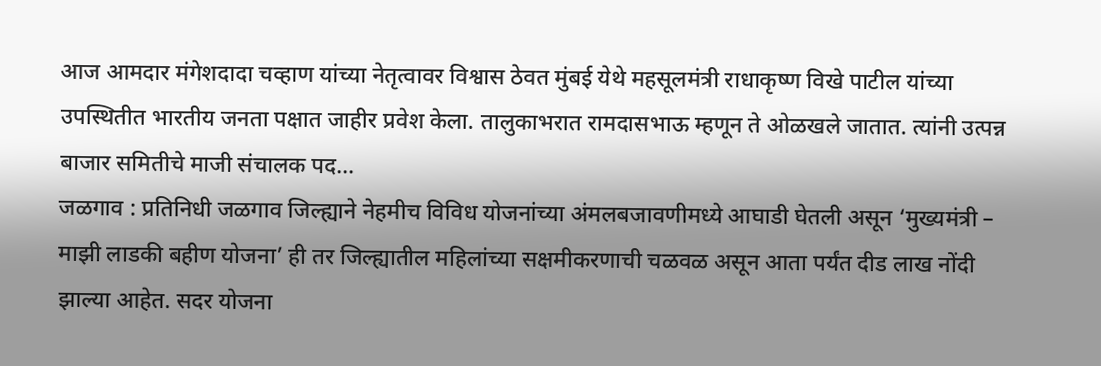आज आमदार मंगेशदादा चव्हाण यांच्या नेतृत्वावर विश्वास ठेवत मुंबई येथे महसूलमंत्री राधाकृष्ण विखे पाटील यांच्या उपस्थितीत भारतीय जनता पक्षात जाहीर प्रवेश केला. तालुकाभरात रामदासभाऊ म्हणून ते ओळखले जातात. त्यांनी उत्पन्न बाजार समितीचे माजी संचालक पद…
जळगाव : प्रतिनिधी जळगाव जिल्ह्याने नेहमीच विविध योजनांच्या अंमलबजावणीमध्ये आघाडी घेतली असून ‘मुख्यमंत्री – माझी लाडकी बहीण योजना’ ही तर जिल्ह्यातील महिलांच्या सक्षमीकरणाची चळवळ असून आता पर्यंत दीड लाख नोंदी झाल्या आहेत. सदर योजना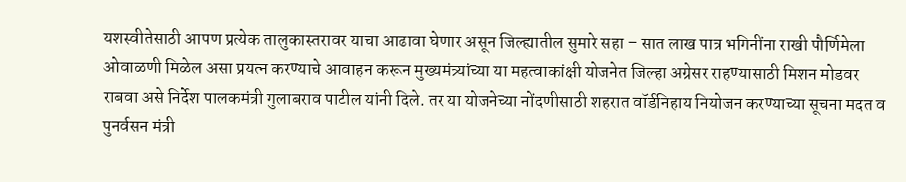यशस्वीतेसाठी आपण प्रत्येक तालुकास्तरावर याचा आढावा घेणार असून जिल्ह्यातील सुमारे सहा – सात लाख पात्र भगिनींना राखी पौर्णिमेला ओवाळणी मिळेल असा प्रयत्न करण्याचे आवाहन करून मुख्यमंत्र्यांच्या या महत्वाकांक्षी योजनेत जिल्हा अग्रेसर राहण्यासाठी मिशन मोडवर राबवा असे निर्देश पालकमंत्री गुलाबराव पाटील यांनी दिले. तर या योजनेच्या नोंदणीसाठी शहरात वॉर्डनिहाय नियोजन करण्याच्या सूचना मदत व पुनर्वसन मंत्री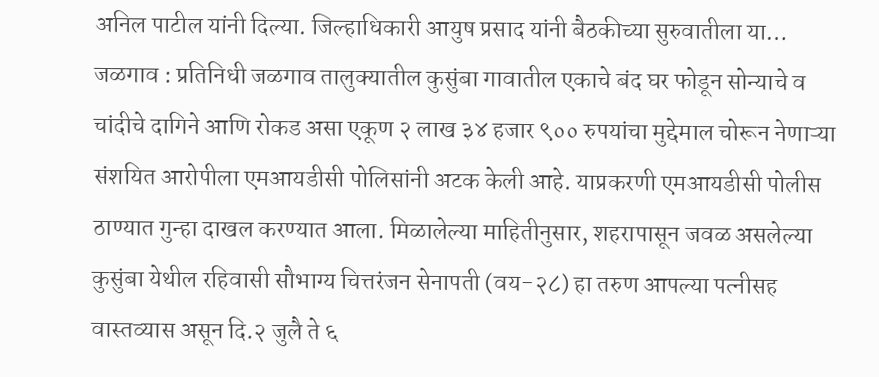अनिल पाटील यांनी दिल्या. जिल्हाधिकारी आयुष प्रसाद यांनी बैठकीच्या सुरुवातीला या…
जळगाव : प्रतिनिधी जळगाव तालुक्यातील कुसुंबा गावातील एकाचे बंद घर फोडून सोन्याचे व चांदीचे दागिने आणि रोकड असा एकूण २ लाख ३४ हजार ९०० रुपयांचा मुद्देमाल चोरून नेणाऱ्या संशयित आरोपीला एमआयडीसी पोलिसांनी अटक केली आहे. याप्रकरणी एमआयडीसी पोलीस ठाण्यात गुन्हा दाखल करण्यात आला. मिळालेल्या माहितीनुसार, शहरापासून जवळ असलेल्या कुसुंबा येथील रहिवासी सौभाग्य चित्तरंजन सेनापती (वय-२८) हा तरुण आपल्या पत्नीसह वास्तव्यास असून दि.२ जुलै ते ६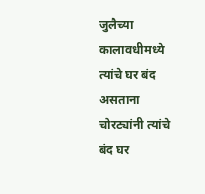जुलैच्या कालावधीमध्ये त्यांचे घर बंद असताना चोरट्यांनी त्यांचे बंद घर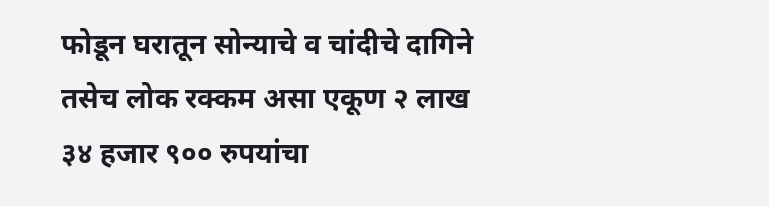फोडून घरातून सोन्याचे व चांदीचे दागिने तसेच लोक रक्कम असा एकूण २ लाख ३४ हजार ९०० रुपयांचा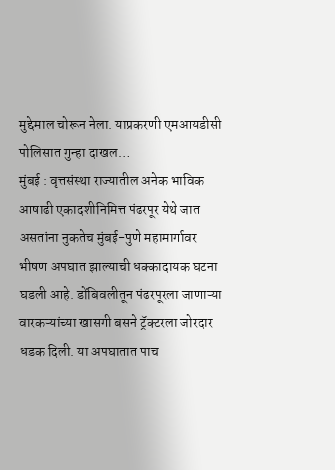मुद्देमाल चोरून नेला. याप्रकरणी एमआयडीसी पोलिसात गुन्हा दाखल…
मुंबई : वृत्तसंस्था राज्यातील अनेक भाविक आषाढी एकादशीनिमित्त पंढरपूर येथे जात असतांना नुकतेच मुंबई-पुणे महामार्गावर भीषण अपघात झाल्याची धक्कादायक घटना घडली आहे. डोंबिवलीतून पंढरपूरला जाणाऱ्या वारकऱ्यांच्या खासगी बसने ट्रॅक्टरला जोरदार धडक दिली. या अपघातात पाच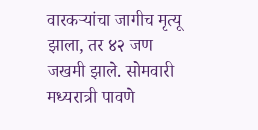वारकऱ्यांचा जागीच मृत्यू झाला, तर ४२ जण जखमी झाले. सोमवारी मध्यरात्री पावणे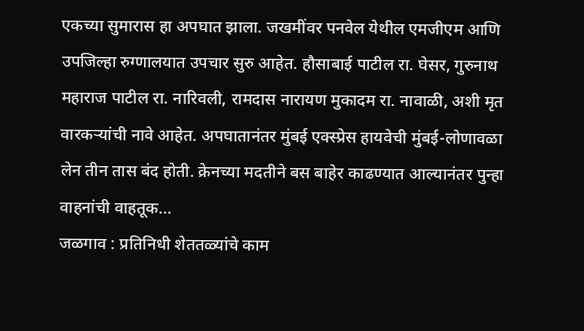एकच्या सुमारास हा अपघात झाला. जखमींवर पनवेल येथील एमजीएम आणि उपजिल्हा रुग्णालयात उपचार सुरु आहेत. हौसाबाई पाटील रा. घेसर, गुरुनाथ महाराज पाटील रा. नारिवली, रामदास नारायण मुकादम रा. नावाळी, अशी मृत वारकऱ्यांची नावे आहेत. अपघातानंतर मुंबई एक्स्प्रेस हायवेची मुंबई-लोणावळा लेन तीन तास बंद होती. क्रेनच्या मदतीने बस बाहेर काढण्यात आल्यानंतर पुन्हा वाहनांची वाहतूक…
जळगाव : प्रतिनिधी शेततळ्यांचे काम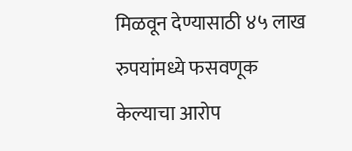मिळवून देण्यासाठी ४५ लाख रुपयांमध्ये फसवणूक केल्याचा आरोप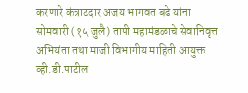करणारे कंत्राटदार अजय भागवत बढे यांना सोमवारी (१५ जुलै) तापी महामंडळाचे सेवानिवृत्त अभियंता तथा माजी विभागीय माहिती आयुक्त व्ही.डी.पाटील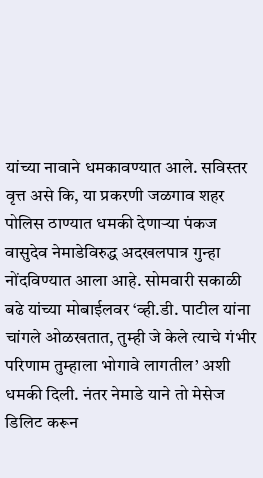यांच्या नावाने धमकावण्यात आले. सविस्तर वृत्त असे कि, या प्रकरणी जळगाव शहर पोलिस ठाण्यात धमकी देणाऱ्या पंकज वासुदेव नेमाडेविरुद्ध अदखलपात्र गुन्हा नोंदविण्यात आला आहे. सोमवारी सकाळी बढे यांच्या मोबाईलवर ‘व्ही.डी. पाटील यांना चांगले ओळखतात, तुम्ही जे केले त्याचे गंभीर परिणाम तुम्हाला भोगावे लागतील’ अशी धमकी दिली. नंतर नेमाडे याने तो मेसेज डिलिट करून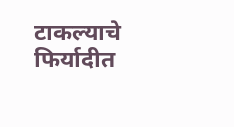टाकल्याचे फिर्यादीत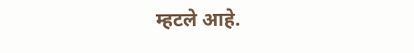म्हटले आहे.